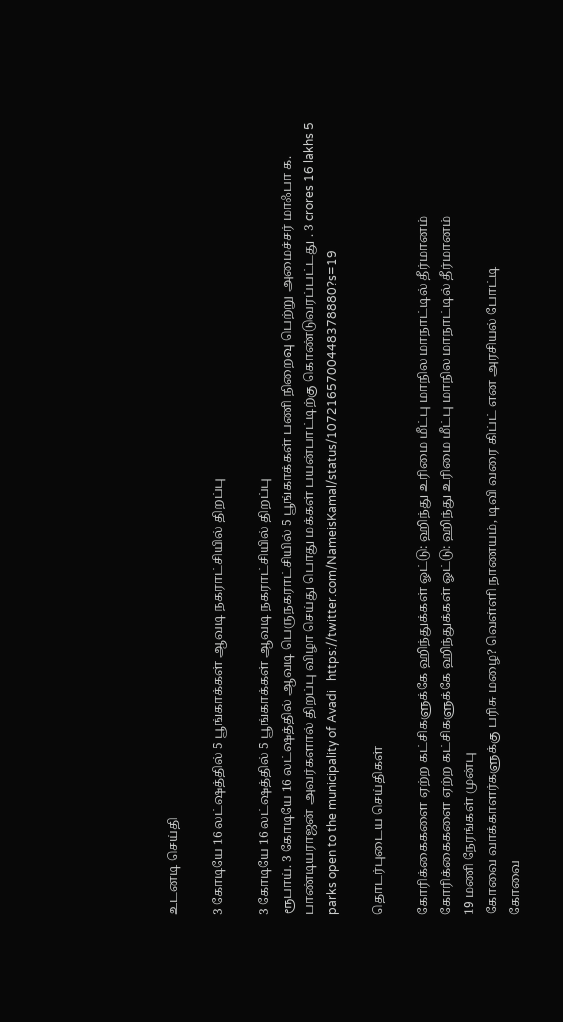உடனடி செய்தி

3 கோடியே 16 லட்ஷத்தில் 5 பூங்காக்கள் ஆவடி நகராட்சியில் திறப்பு

3 கோடியே 16 லட்ஷத்தில் 5 பூங்காக்கள் ஆவடி நகராட்சியில் திறப்பு
ரூபாய். 3 கோடியே 16 லட்ஷத்தில் ஆவடி பெருநகராட்சியில் 5 பூங்காக்கள் பணி நிறைவு பெற்று அமைச்சர் மாஃபா க. பாண்டியராஜன் அவர்களால் திறப்பு விழா செய்து பொது மக்கள் பயன்பாட்டிற்கு கொண்டுவரப்பட்டது . 3 crores 16 lakhs 5 parks open to the municipality of Avadi   https://twitter.com/NameisKamal/status/1072165700448378880?s=19

தொடர்புடைய செய்திகள்

கோரிக்கைகளை ஏற்ற கட்சிகளுக்கே ஹிந்துக்கள் ஓட்டு: ஹிந்து உரிமை மீட்பு மாநில மாநாட்டில் தீர்மானம்
கோரிக்கைகளை ஏற்ற கட்சிகளுக்கே ஹிந்துக்கள் ஓட்டு: ஹிந்து உரிமை மீட்பு மாநில மாநாட்டில் தீர்மானம்
19 மணி நேரங்கள் முன்பு
கோவை வாக்காளர்களுக்கு பரிசு மழை? வெள்ளி நாணயம், டிவி வரை கிப்ட் என அரசியல் போட்டி
கோவை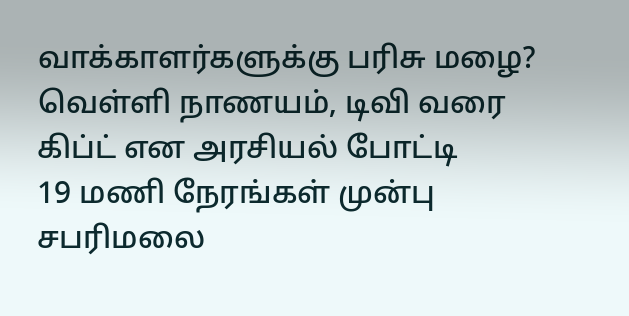வாக்காளர்களுக்கு பரிசு மழை? வெள்ளி நாணயம், டிவி வரை கிப்ட் என அரசியல் போட்டி
19 மணி நேரங்கள் முன்பு
சபரிமலை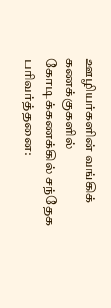ஊழியர்களின் வங்கிக் கணக்குகளில் கோடிக்கணக்கில் சந்தேக பரிவர்த்தனை: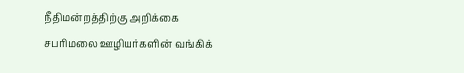நீதிமன்றத்திற்கு அறிக்கை
சபரிமலை ஊழியர்களின் வங்கிக்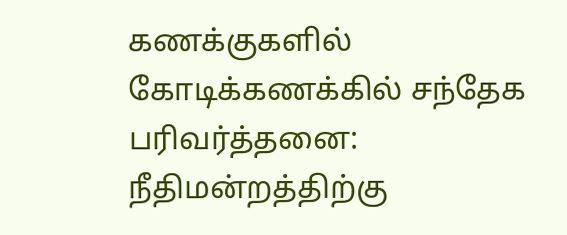கணக்குகளில் கோடிக்கணக்கில் சந்தேக பரிவர்த்தனை: நீதிமன்றத்திற்கு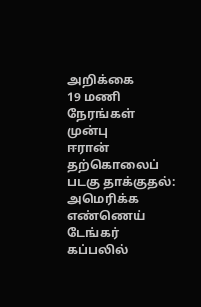அறிக்கை
19 மணி நேரங்கள் முன்பு
ஈரான் தற்கொலைப் படகு தாக்குதல்: அமெரிக்க எண்ணெய் டேங்கர் கப்பலில்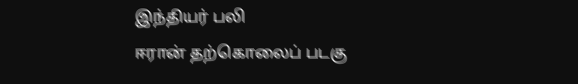இந்தியர் பலி
ஈரான் தற்கொலைப் படகு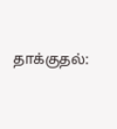தாக்குதல்: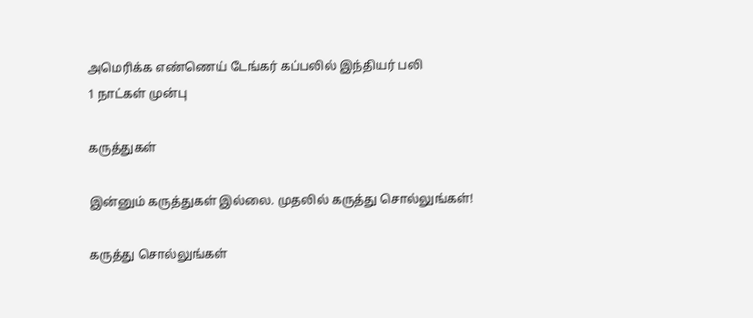அமெரிக்க எண்ணெய் டேங்கர் கப்பலில் இந்தியர் பலி
1 நாட்கள் முன்பு

கருத்துகள்

இன்னும் கருத்துகள் இல்லை. முதலில் கருத்து சொல்லுங்கள்!

கருத்து சொல்லுங்கள்